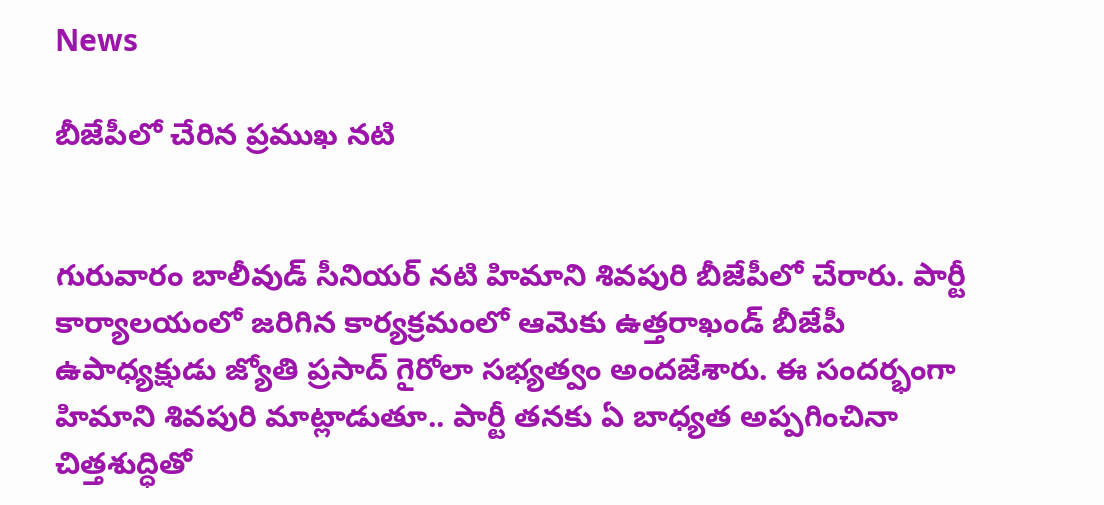News

బీజేపీలో చేరిన ప్రముఖ నటి


గురువారం బాలీవుడ్‌ సీనియర్‌ నటి హిమాని శివపురి బీజేపీలో చేరారు. పార్టీ కార్యాలయంలో జరిగిన కార్యక్రమంలో ఆమెకు ఉత్తరాఖండ్‌ బీజేపీ ఉపాధ్యక్షుడు జ్యోతి ప్రసాద్‌ గైరోలా సభ్యత్వం అందజేశారు. ఈ సందర్భంగా హిమాని శివపురి మాట్లాడుతూ.. పార్టీ తనకు ఏ బాధ్యత అప్పగించినా చిత్తశుద్ధితో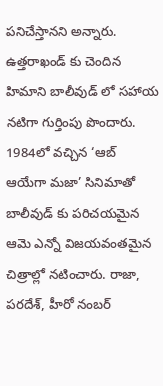పనిచేస్తానని అన్నారు. ఉత్తరాఖండ్‌ కు చెందిన హిమాని బాలీవుడ్‌ లో సహాయ నటిగా గుర్తింపు పొందారు. 1984లో వచ్చిన ‘ఆబ్‌ ఆయేగా మజా’ సినిమాతో బాలీవుడ్ కు పరిచయమైన ఆమె ఎన్నో విజయవంతమైన చిత్రాల్లో నటించారు. రాజా, పరదేశ్‌, హీరో నంబర్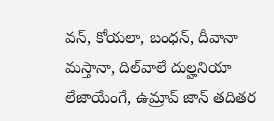వన్‌, కోయలా, బంధన్‌, దీవానా మస్తానా, దిల్‌వాలే దుల్హనియా లేజాయేంగే, ఉమ్రావ్‌ జాన్‌ తదితర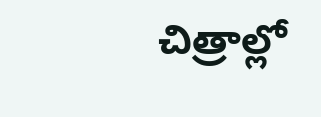చిత్రాల్లో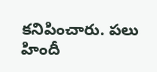కనిపించారు. పలు హిందీ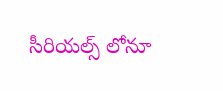సీరియల్స్‌ లోనూ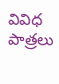వివిధ పాత్రలు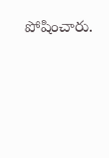పోషించారు.